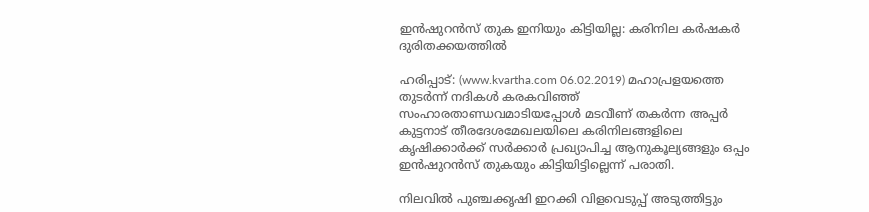ഇന്‍ഷുറന്‍സ് തുക ഇനിയും കിട്ടിയില്ല: കരിനില കര്‍ഷകര്‍ ദുരിതക്കയത്തില്‍

ഹരിപ്പാട്: (www.kvartha.com 06.02.2019) മഹാപ്രളയത്തെ തുടര്‍ന്ന് നദികള്‍ കരകവിഞ്ഞ് സംഹാരതാണ്ഡവമാടിയപ്പോള്‍ മടവീണ് തകര്‍ന്ന അപ്പര്‍ കുട്ടനാട് തീരദേശമേഖലയിലെ കരിനിലങ്ങളിലെ കൃഷിക്കാര്‍ക്ക് സര്‍ക്കാര്‍ പ്രഖ്യാപിച്ച ആനുകൂല്യങ്ങളും ഒപ്പം ഇന്‍ഷുറന്‍സ് തുകയും കിട്ടിയിട്ടില്ലെന്ന് പരാതി.

നിലവില്‍ പുഞ്ചക്കൃഷി ഇറക്കി വിളവെടുപ്പ് അടുത്തിട്ടും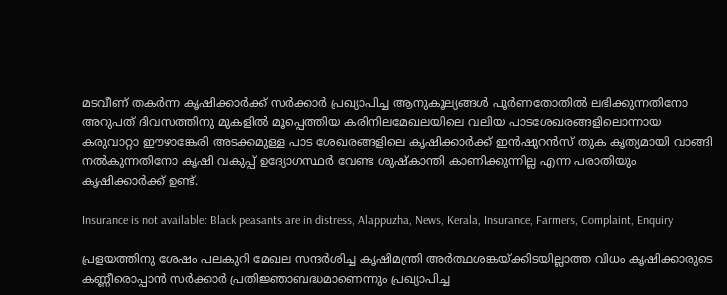മടവീണ് തകര്‍ന്ന കൃഷിക്കാര്‍ക്ക് സര്‍ക്കാര്‍ പ്രഖ്യാപിച്ച ആനുകൂല്യങ്ങള്‍ പൂര്‍ണതോതില്‍ ലഭിക്കുന്നതിനോ അറുപത് ദിവസത്തിനു മുകളില്‍ മൂപ്പെത്തിയ കരിനിലമേഖലയിലെ വലിയ പാടശേഖരങ്ങളിലൊന്നായ കരുവാറ്റാ ഈഴാങ്കേരി അടക്കമുള്ള പാട ശേഖരങ്ങളിലെ കൃഷിക്കാര്‍ക്ക് ഇന്‍ഷുറന്‍സ് തുക കൃത്യമായി വാങ്ങി നല്‍കുന്നതിനോ കൃഷി വകുപ്പ് ഉദ്യോഗസ്ഥര്‍ വേണ്ട ശുഷ്‌കാന്തി കാണിക്കുന്നില്ല എന്ന പരാതിയും കൃഷിക്കാര്‍ക്ക് ഉണ്ട്.

Insurance is not available: Black peasants are in distress, Alappuzha, News, Kerala, Insurance, Farmers, Complaint, Enquiry

പ്രളയത്തിനു ശേഷം പലകുറി മേഖല സന്ദര്‍ശിച്ച കൃഷിമന്ത്രി അര്‍ത്ഥശങ്കയ്ക്കിടയില്ലാത്ത വിധം കൃഷിക്കാരുടെ കണ്ണീരൊപ്പാന്‍ സര്‍ക്കാര്‍ പ്രതിജ്ഞാബദ്ധമാണെന്നും പ്രഖ്യാപിച്ച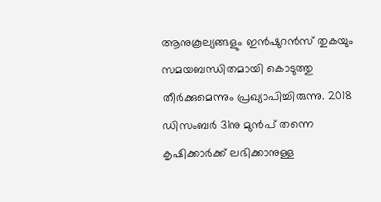ആനുകൂല്യങ്ങളും ഇന്‍ഷുറന്‍സ് തുകയും സമയബന്ധിതമായി കൊടുത്തു തീര്‍ക്കുമെന്നും പ്രഖ്യാപിച്ചിരുന്നു. 2018 ഡിസംബര്‍ 31നു മുന്‍പ് തന്നെ കൃഷിക്കാര്‍ക്ക് ലഭിക്കാനുള്ള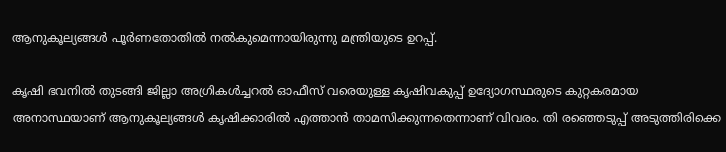ആനുകൂല്യങ്ങള്‍ പൂര്‍ണതോതില്‍ നല്‍കുമെന്നായിരുന്നു മന്ത്രിയുടെ ഉറപ്പ്.

കൃഷി ഭവനില്‍ തുടങ്ങി ജില്ലാ അഗ്രികള്‍ച്ചറല്‍ ഓഫീസ് വരെയുള്ള കൃഷിവകുപ്പ് ഉദ്യോഗസ്ഥരുടെ കുറ്റകരമായ അനാസ്ഥയാണ് ആനുകൂല്യങ്ങള്‍ കൃഷിക്കാരില്‍ എത്താന്‍ താമസിക്കുന്നതെന്നാണ് വിവരം. തി രഞ്ഞെടുപ്പ് അടുത്തിരിക്കെ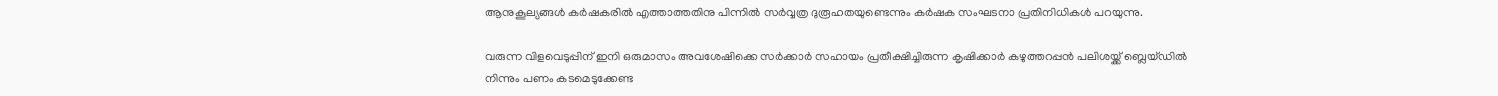ആനുകൂല്യങ്ങള്‍ കര്‍ഷകരില്‍ എത്താത്തതിനു പിന്നില്‍ സര്‍വ്വത്ര ദുരൂഹതയുണ്ടെന്നും കര്‍ഷക സംഘടനാ പ്രതിനിധികള്‍ പറയുന്നു.

വരുന്ന വിളവെടുപ്പിന് ഇനി ഒരുമാസം അവശേഷിക്കെ സര്‍ക്കാര്‍ സഹായം പ്രതീക്ഷിച്ചിരുന്ന കൃഷിക്കാര്‍ കഴുത്തറപ്പന്‍ പലിശയ്ക്ക് ബ്ലെയ്ഡില്‍ നിന്നും പണം കടമെടുക്കേണ്ട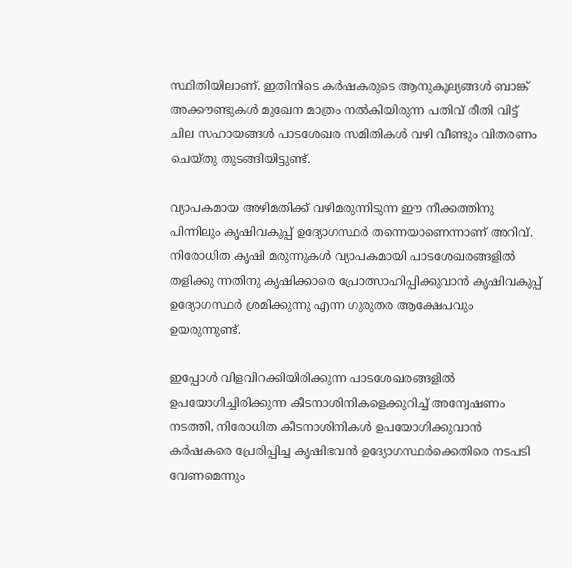സ്ഥിതിയിലാണ്. ഇതിനിടെ കര്‍ഷകരുടെ ആനുകൂല്യങ്ങള്‍ ബാങ്ക് അക്കൗണ്ടുകള്‍ മുഖേന മാത്രം നല്‍കിയിരുന്ന പതിവ് രീതി വിട്ട് ചില സഹായങ്ങള്‍ പാടശേഖര സമിതികള്‍ വഴി വീണ്ടും വിതരണം ചെയ്തു തുടങ്ങിയിട്ടുണ്ട്.

വ്യാപകമായ അഴിമതിക്ക് വഴിമരുന്നിടുന്ന ഈ നീക്കത്തിനു പിന്നിലും കൃഷിവകുപ്പ് ഉദ്യോഗസ്ഥര്‍ തന്നെയാണെന്നാണ് അറിവ്. നിരോധിത കൃഷി മരുന്നുകള്‍ വ്യാപകമായി പാടശേഖരങ്ങളില്‍ തളിക്കു ന്നതിനു കൃഷിക്കാരെ പ്രോത്സാഹിപ്പിക്കുവാന്‍ കൃഷിവകുപ്പ് ഉദ്യോഗസ്ഥര്‍ ശ്രമിക്കുന്നു എന്ന ഗുരുതര ആക്ഷേപവും ഉയരുന്നുണ്ട്.

ഇപ്പോള്‍ വിളവിറക്കിയിരിക്കുന്ന പാടശേഖരങ്ങളില്‍ ഉപയോഗിച്ചിരിക്കുന്ന കീടനാശിനികളെക്കുറിച്ച് അന്വേഷണം നടത്തി, നിരോധിത കീടനാശിനികള്‍ ഉപയോഗിക്കുവാന്‍ കര്‍ഷകരെ പ്രേരിപ്പിച്ച കൃഷിഭവന്‍ ഉദ്യോഗസ്ഥര്‍ക്കെതിരെ നടപടി വേണമെന്നും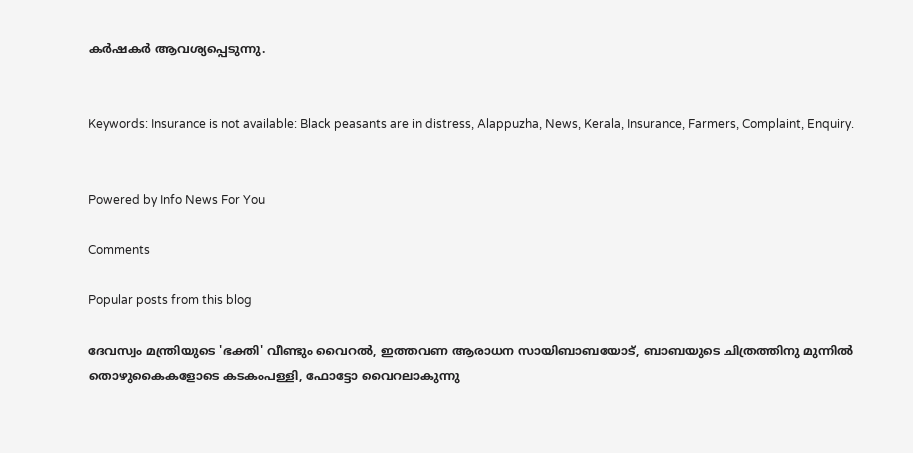കര്‍ഷകര്‍ ആവശ്യപ്പെടുന്നു.


Keywords: Insurance is not available: Black peasants are in distress, Alappuzha, News, Kerala, Insurance, Farmers, Complaint, Enquiry.


Powered by Info News For You

Comments

Popular posts from this blog

ദേവസ്വം മന്ത്രിയുടെ 'ഭക്തി' വീണ്ടും വൈറല്‍, ഇത്തവണ ആരാധന സായിബാബയോട്, ബാബയുടെ ചിത്രത്തിനു മുന്നില്‍ തൊഴുകൈകളോടെ കടകംപള്ളി, ഫോട്ടോ വൈറലാകുന്നു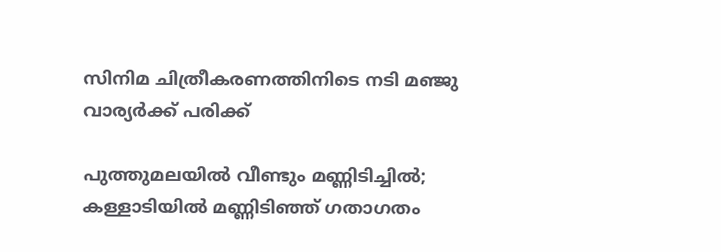സിനിമ ചിത്രീകരണത്തിനിടെ നടി മഞ്ജു വാര്യര്‍ക്ക് പരിക്ക്

പുത്തുമലയില്‍ വീണ്ടും മണ്ണിടിച്ചില്‍; കള്ളാടിയില്‍ മണ്ണിടിഞ്ഞ് ഗതാഗതം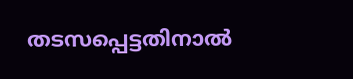തടസപ്പെട്ടതിനാല്‍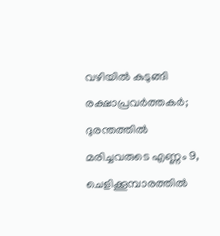വഴിയില്‍ കുടുങ്ങി രക്ഷാപ്രവര്‍ത്തകര്‍; ദുരന്തത്തില്‍ മരിച്ചവരുടെ എണ്ണം 9, ചെളിക്കൂമ്പാരത്തില്‍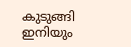കുടുങ്ങി ഇനിയും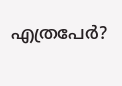എത്രപേര്‍?